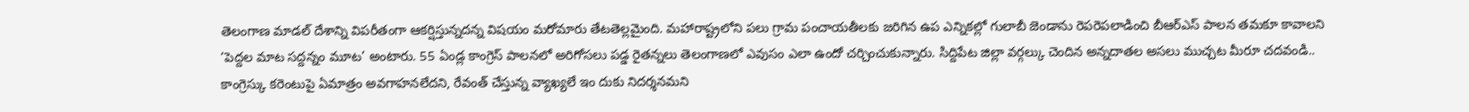తెలంగాణ మాడల్ దేశాన్ని విపరీతంగా ఆకర్షిస్తున్నదన్న విషయం మరోమారు తేటతెల్లమైంది. మహారాష్ట్రలోని పలు గ్రామ పంచాయతీలకు జరిగిన ఉప ఎన్నికల్లో గులాబీ జెండాను రెపరెపలాడించి బీఆర్ఎస్ పాలన తమకూ కావాలని
‘పెద్దల మాట సద్దన్నం మూట’ అంటారు. 55 ఏండ్ల కాంగ్రెస్ పాలనలో అరిగోసలు పడ్డ రైతన్నలు తెలంగాణలో ఎవుసం ఎలా ఉందో చర్చించుకున్నారు. సిద్దిపేట జిల్లా వర్గల్కు చెందిన అన్నదాతల అసలు ముచ్చట మీరూ చదవండి..
కాంగ్రెస్కు కరెంటుపై ఏమాత్రం అవగాహనలేదని, రేవంత్ చేస్తున్న వ్యాఖ్యలే ఇం దుకు నిదర్శనమని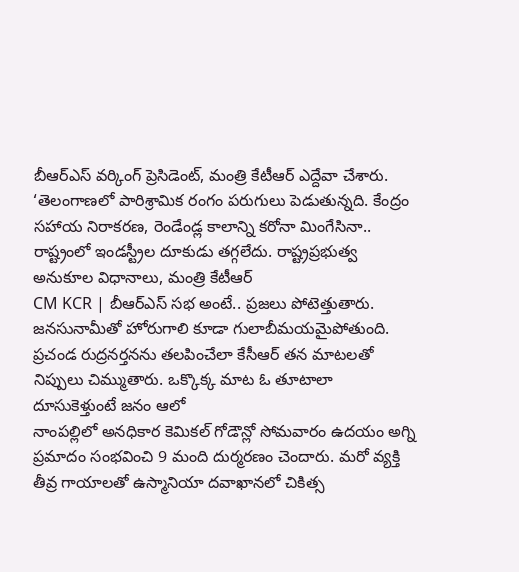బీఆర్ఎస్ వర్కింగ్ ప్రెసిడెంట్, మంత్రి కేటీఆర్ ఎద్దేవా చేశారు.
‘తెలంగాణలో పారిశ్రామిక రంగం పరుగులు పెడుతున్నది. కేంద్రం సహాయ నిరాకరణ, రెండేండ్ల కాలాన్ని కరోనా మింగేసినా.. రాష్ట్రంలో ఇండస్ట్రీల దూకుడు తగ్గలేదు. రాష్ట్రప్రభుత్వ అనుకూల విధానాలు, మంత్రి కేటీఆర్
CM KCR | బీఆర్ఎస్ సభ అంటే.. ప్రజలు పోటెత్తుతారు. జనసునామీతో హోరుగాలి కూడా గులాబీమయమైపోతుంది. ప్రచండ రుద్రనర్తనను తలపించేలా కేసీఆర్ తన మాటలతో నిప్పులు చిమ్ముతారు. ఒక్కొక్క మాట ఓ తూటాలా దూసుకెళ్తుంటే జనం ఆలో
నాంపల్లిలో అనధికార కెమికల్ గోడౌన్లో సోమవారం ఉదయం అగ్ని ప్రమాదం సంభవించి 9 మంది దుర్మరణం చెందారు. మరో వ్యక్తి తీవ్ర గాయాలతో ఉస్మానియా దవాఖానలో చికిత్స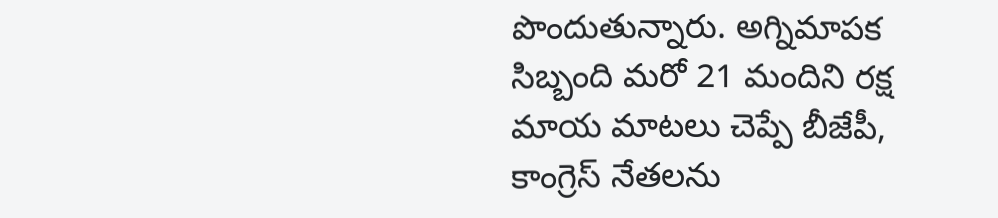పొందుతున్నారు. అగ్నిమాపక సిబ్బంది మరో 21 మందిని రక్ష
మాయ మాటలు చెప్పే బీజేపీ, కాంగ్రెస్ నేతలను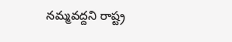నమ్మవద్దని రాష్ట్ర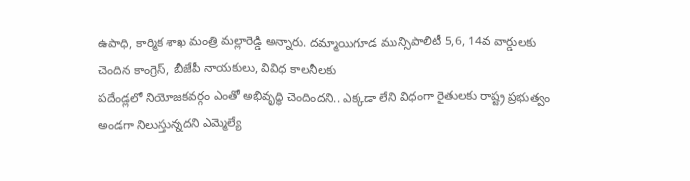ఉపాధి, కార్మిక శాఖ మంత్రి మల్లారెడ్డి అన్నారు. దమ్మాయిగూడ మున్సిపాలిటీ 5,6, 14వ వార్డులకు చెందిన కాంగ్రెస్, బీజేపీ నాయకులు, వివిధ కాలనీలకు
పదేండ్లలో నియోజకవర్గం ఎంతో అభివృద్ధి చెందిందని.. ఎక్కడా లేని విధంగా రైతులకు రాష్ట్ర ప్రభుత్వం అండగా నిలుస్తున్నదని ఎమ్మెల్యే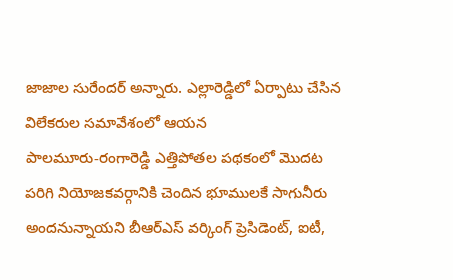జాజాల సురేందర్ అన్నారు. ఎల్లారెడ్డిలో ఏర్పాటు చేసిన విలేకరుల సమావేశంలో ఆయన
పాలమూరు-రంగారెడ్డి ఎత్తిపోతల పథకంలో మొదట పరిగి నియోజకవర్గానికి చెందిన భూములకే సాగునీరు అందనున్నాయని బీఆర్ఎస్ వర్కింగ్ ప్రెసిడెంట్, ఐటీ,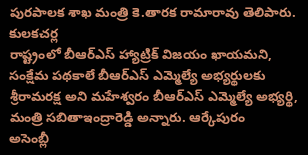పురపాలక శాఖ మంత్రి కె.తారక రామారావు తెలిపారు. కులకచర్ల
రాష్ట్రంలో బీఆర్ఎస్ హ్యాట్రిక్ విజయం ఖాయమని, సంక్షేమ పథకాలే బీఆర్ఎస్ ఎమ్మెల్యే అభ్యర్థులకు శ్రీరామరక్ష అని మహేశ్వరం బీఆర్ఎస్ ఎమ్మెల్యే అభ్యర్థి, మంత్రి సబితాఇంద్రారెడ్డి అన్నారు. ఆర్కేపురం
అసెంబ్లీ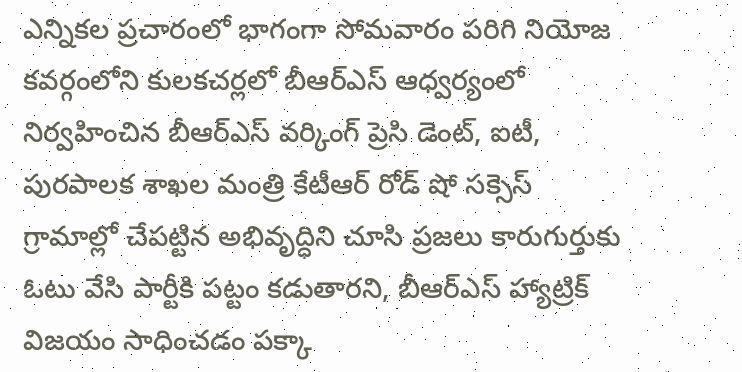ఎన్నికల ప్రచారంలో భాగంగా సోమవారం పరిగి నియోజ కవర్గంలోని కులకచర్లలో బీఆర్ఎస్ ఆధ్వర్యంలో నిర్వహించిన బీఆర్ఎస్ వర్కింగ్ ప్రెసి డెంట్, ఐటీ, పురపాలక శాఖల మంత్రి కేటీఆర్ రోడ్ షో సక్సెస్
గ్రామాల్లో చేపట్టిన అభివృద్ధిని చూసి ప్రజలు కారుగుర్తుకు ఓటు వేసి పార్టీకి పట్టం కడుతారని, బీఆర్ఎస్ హ్యాట్రిక్ విజయం సాధించడం పక్కా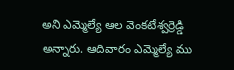అని ఎమ్మెల్యే ఆల వెంకటేశ్వర్రెడ్డి అన్నారు. ఆదివారం ఎమ్మెల్యే ము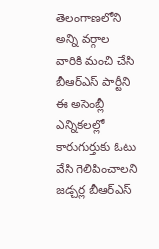తెలంగాణలోని అన్ని వర్గాల వారికి మంచి చేసి బీఆర్ఎస్ పార్టీని ఈ అసెంబ్లీ ఎన్నికలల్లో కారుగుర్తుకు ఓటు వేసి గెలిపించాలని జడ్చర్ల బీఆర్ఎస్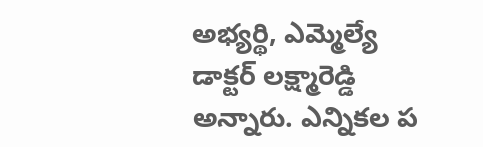అభ్యర్థి, ఎమ్మెల్యే డాక్టర్ లక్ష్మారెడ్డి అన్నారు. ఎన్నికల ప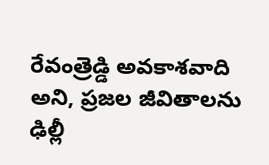రేవంత్రెడ్డి అవకాశవాది అని, ప్రజల జీవితాలను ఢిల్లీ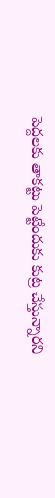పెద్దలకు తాకట్టు పెట్టేందుకు కుట్ర చేస్తున్నారని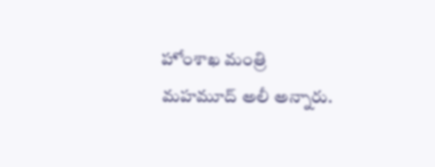హోంశాఖ మంత్రి మహమూద్ అలీ అన్నారు.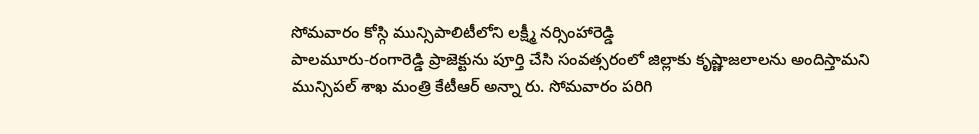సోమవారం కోస్గి మున్సిపాలిటీలోని లక్ష్మీ నర్సింహారెడ్డి
పాలమూరు-రంగారెడ్డి ప్రాజెక్టును పూర్తి చేసి సంవత్సరంలో జిల్లాకు కృష్ణాజలాలను అందిస్తామని మున్సిపల్ శాఖ మంత్రి కేటీఆర్ అన్నా రు. సోమవారం పరిగి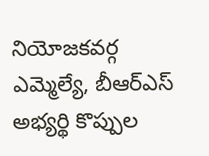నియోజకవర్గ ఎమ్మెల్యే, బీఆర్ఎస్ అభ్యర్థి కొప్పుల